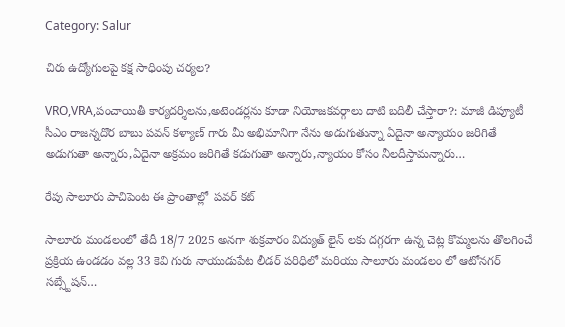Category: Salur

చిరు ఉద్యోగులపై కక్ష సాధింపు చర్యల?

VRO,VRA,పంచాయితీ కార్యదర్శిలను,అటెండర్లను కూడా నియోజకవర్గాలు దాటి బదిలీ చేస్తారా?: మాజీ డిప్యూటీ సీఎం రాజన్నదొర బాబు పవన్ కళ్యాణ్ గారు మీ అభిమానిగా నేను అడుగుతున్నా ఏదైనా అన్యాయం జరిగితే అడుగుతా అన్నారు,ఏదైనా అక్రమం జరిగితే కడుగుతా అన్నారు,న్యాయం కోసం నీలదీస్తామన్నారు…

రేపు సాలూరు పాచిపెంట ఈ ప్రాంతాల్లో  పవర్ కట్

సాలూరు మండలంలో తేదీ 18/7 2025 అనగా శుక్రవారం విద్యుత్ లైన్ లకు దగ్గరగా ఉన్న చెట్ల కొమ్మలను తొలగించే ప్రక్రియ ఉండడం వల్ల 33 కెవి గురు నాయుడుపేట లీడర్ పరిధిలో మరియు సాలూరు మండలం లో ఆటోనగర్ సబ్స్టేషన్…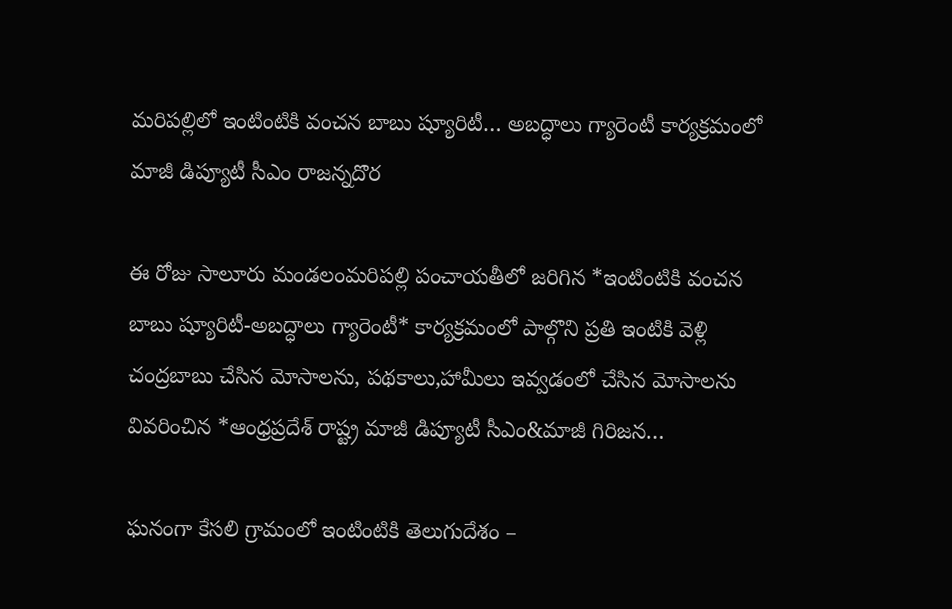మరిపల్లిలో ఇంటింటికి వంచన బాబు ష్యూరిటీ… అబద్ధాలు గ్యారెంటీ కార్యక్రమంలో మాజీ డిప్యూటీ సీఎం రాజన్నదొర

ఈ రోజు సాలూరు మండలంమరిపల్లి పంచాయతీలో జరిగిన *ఇంటింటికి వంచన బాబు ష్యూరిటీ-అబద్ధాలు గ్యారెంటీ* కార్యక్రమంలో పాల్గొని ప్రతి ఇంటికి వెళ్లి చంద్రబాబు చేసిన మోసాలను, పథకాలు,హామీలు ఇవ్వడంలో చేసిన మోసాలను వివరించిన *ఆంధ్రప్రదేశ్ రాష్ట్ర మాజీ డిప్యూటీ సీఎం&మాజీ గిరిజన…

ఘనంగా కేసలి గ్రామంలో ఇంటింటికి తెలుగుదేశం –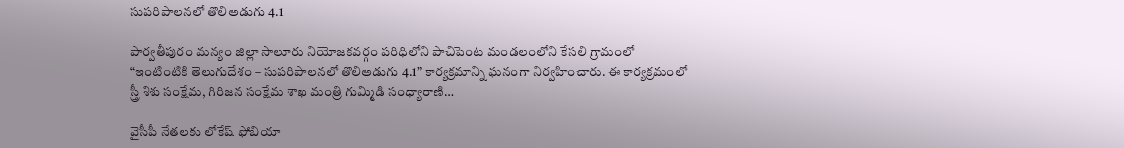సుపరిపాలనలో తొలిఅడుగు 4.1

పార్వతీపురం మన్యం జిల్లా సాలూరు నియోజకవర్గం పరిధిలోని పాచిపెంట మండలంలోని కేసలి గ్రామంలో “ఇంటింటికి తెలుగుదేశం – సుపరిపాలనలో తొలిఅడుగు 4.1” కార్యక్రమాన్ని ఘనంగా నిర్వహించారు. ఈ కార్యక్రమంలో స్త్రీ శిశు సంక్షేమ, గిరిజన సంక్షేమ శాఖ మంత్రి గుమ్మిడి సంధ్యారాణి…

వైసీపీ నేతలకు లోకేష్ ఫోబియా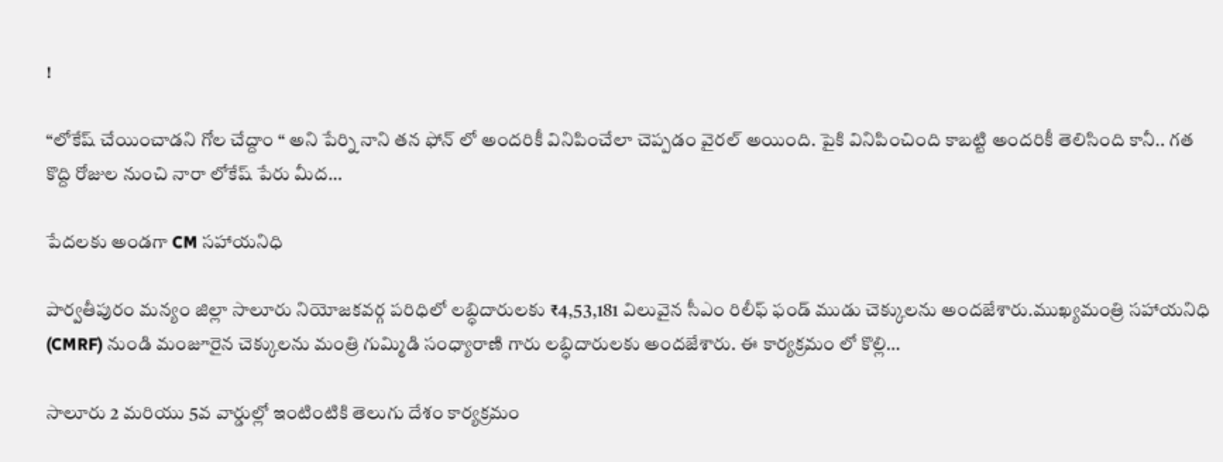!

“లోకేష్ చేయించాడని గోల చేద్దాం “ అని పేర్ని నాని తన ఫోన్ లో అందరికీ వినిపించేలా చెప్పడం వైరల్ అయింది. పైకి వినిపించింది కాబట్టి అందరికీ తెలిసింది కానీ.. గత కొద్ది రోజుల నుంచి నారా లోకేష్ పేరు మీద…

పేదలకు అండగా CM సహాయనిధి

పార్వతీపురం మన్యం జిల్లా సాలూరు నియోజకవర్గ పరిధిలో లబ్ధిదారులకు ₹4,53,181 విలువైన సీఎం రిలీఫ్ ఫండ్ ముడు చెక్కులను అందజేశారు.ముఖ్యమంత్రి సహాయనిధి (CMRF) నుండి మంజూరైన చెక్కులను మంత్రి గుమ్మిడి సంధ్యారాణి గారు లబ్ధిదారులకు అందజేశారు. ఈ కార్యక్రమం లో కొల్లి…

సాలూరు 2 మరియు 5వ వార్డుల్లో ఇంటింటికి తెలుగు దేశం కార్యక్రమం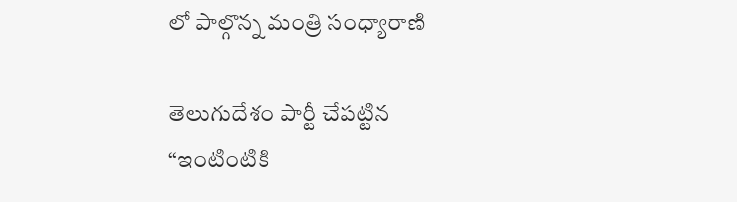లో పాల్గొన్న మంత్రి సంధ్యారాణి

తెలుగుదేశం పార్టీ చేపట్టిన “ఇంటింటికి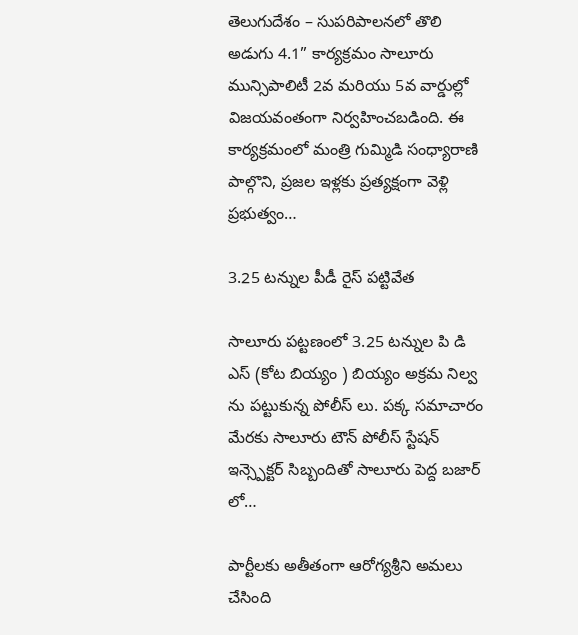తెలుగుదేశం – సుపరిపాలనలో తొలి అడుగు 4.1” కార్యక్రమం సాలూరు మున్సిపాలిటీ 2వ మరియు 5వ వార్డుల్లో విజయవంతంగా నిర్వహించబడింది. ఈ కార్యక్రమంలో మంత్రి గుమ్మిడి సంధ్యారాణి పాల్గొని, ప్రజల ఇళ్లకు ప్రత్యక్షంగా వెళ్లి ప్రభుత్వం…

3.25 టన్నుల పీడీ రైస్ పట్టివేత

సాలూరు పట్టణంలో 3.25 టన్నుల పి డి ఎస్ (కోట బియ్యం ) బియ్యం అక్రమ నిల్వ ను పట్టుకున్న పోలీస్ లు. పక్క సమాచారం మేరకు సాలూరు టౌన్ పోలీస్ స్టేషన్ ఇన్స్పెక్టర్ సిబ్బందితో సాలూరు పెద్ద బజార్ లో…

పార్టీలకు అతీతంగా ఆరోగ్యశ్రీని అమలు చేసింది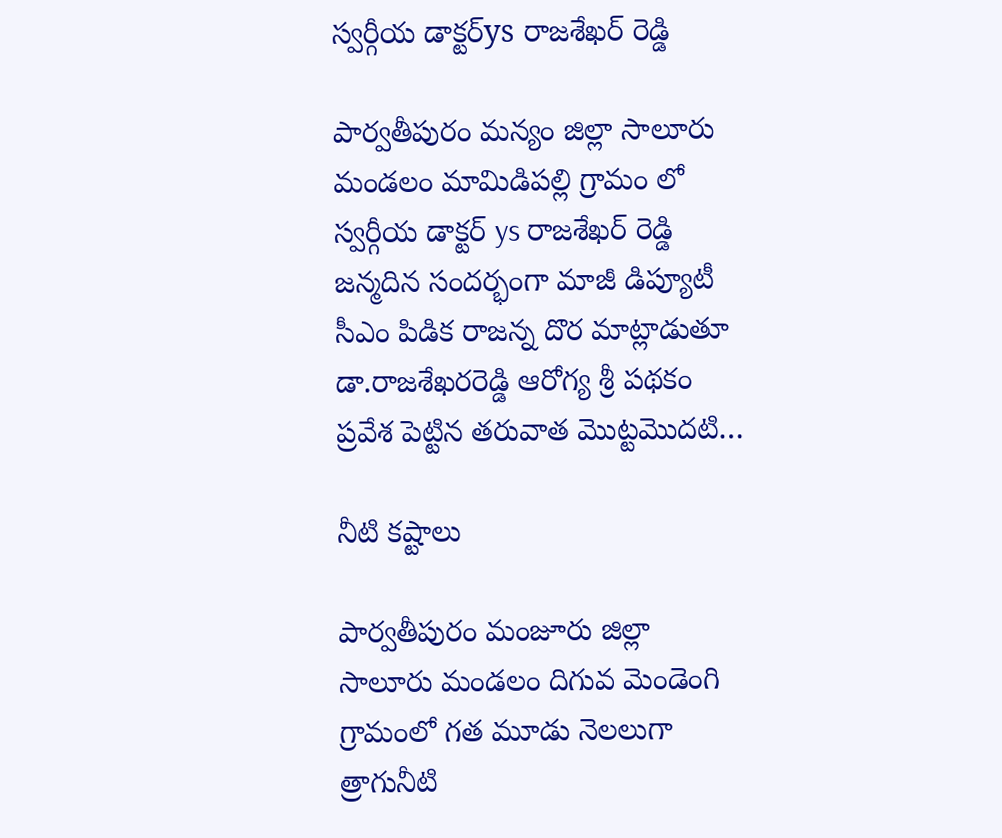స్వర్గీయ డాక్టర్ys రాజశేఖర్ రెడ్డి

పార్వతీపురం మన్యం జిల్లా సాలూరు మండలం మామిడిపల్లి గ్రామం లో స్వర్గీయ డాక్టర్ ys రాజశేఖర్ రెడ్డి జన్మదిన సందర్భంగా మాజీ డిప్యూటీ సీఎం పిడిక రాజన్న దొర మాట్లాడుతూ డా.రాజశేఖరరెడ్డి ఆరోగ్య శ్రీ పథకం ప్రవేశ పెట్టిన తరువాత మొట్టమొదటి…

నీటి కష్టాలు

పార్వతీపురం మంజూరు జిల్లా సాలూరు మండలం దిగువ మెండెంగి గ్రామంలో గత మూడు నెలలుగా త్రాగునీటి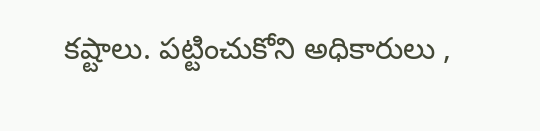కష్టాలు. పట్టించుకోని అధికారులు ,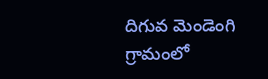దిగువ మెండెంగి గ్రామంలో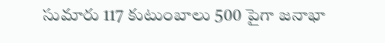సుమారు 117 కుటుంబాలు 500 పైగా జనాభా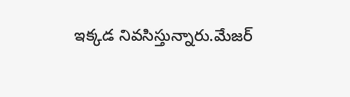ఇక్కడ నివసిస్తున్నారు.మేజర్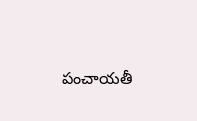పంచాయతీ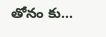తోనం కు…